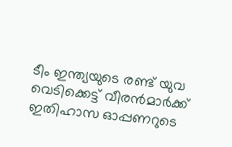ടീം ഇന്ത്യയുടെ രണ്ട് യുവ വെടിക്കെട്ട് വീരന്‍മാര്‍ക്ക് ഇതിഹാസ ഓപ്പണറുടെ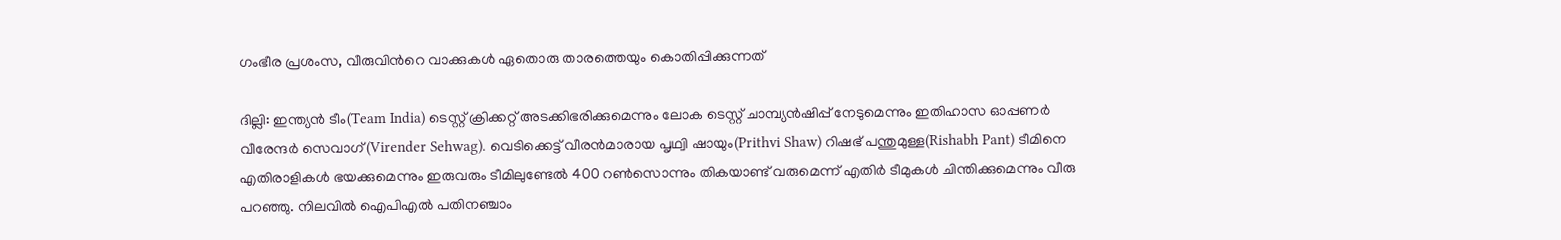ഗംഭീര പ്രശംസ, വീരുവിന്‍റെ വാക്കുകള്‍ ഏതൊരു താരത്തെയും കൊതിപ്പിക്കുന്നത്

ദില്ലി: ഇന്ത്യന്‍ ടീം(Team India) ടെസ്റ്റ് ക്രിക്കറ്റ് അടക്കിഭരിക്കുമെന്നും ലോക ടെസ്റ്റ് ചാമ്പ്യന്‍ഷിപ്പ് നേടുമെന്നും ഇതിഹാസ ഓപ്പണര്‍ വീരേന്ദര്‍ സെവാഗ്(Virender Sehwag). വെടിക്കെട്ട് വീരന്‍മാരായ പൃഥ്വി ഷായും(Prithvi Shaw) റിഷഭ് പന്തുമുള്ള(Rishabh Pant) ടീമിനെ എതിരാളികള്‍ ഭയക്കുമെന്നും ഇരുവരും ടീമിലുണ്ടേല്‍ 400 റണ്‍സൊന്നും തികയാണ്ട് വരുമെന്ന് എതിര്‍ ടീമുകള്‍ ചിന്തിക്കുമെന്നും വീരു പറഞ്ഞു. നിലവില്‍ ഐപിഎല്‍ പതിനഞ്ചാം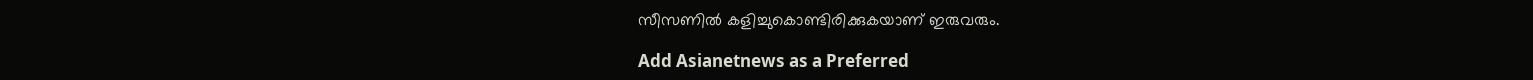സീസണില്‍ കളിച്ചുകൊണ്ടിരിക്കുകയാണ് ഇരുവരും.

Add Asianetnews as a Preferred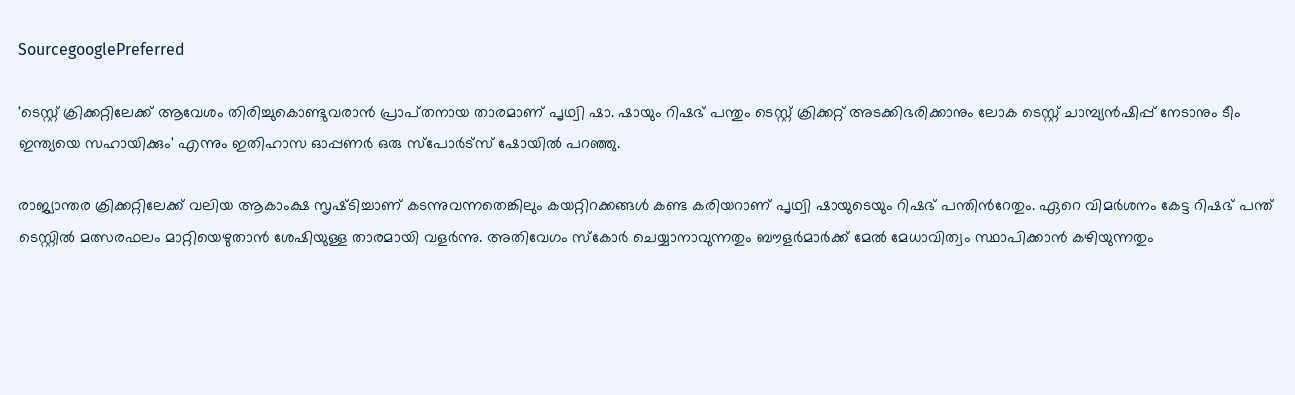SourcegooglePreferred

'ടെസ്റ്റ് ക്രിക്കറ്റിലേക്ക് ആവേശം തിരിച്ചുകൊണ്ടുവരാന്‍ പ്രാപ്‌തനായ താരമാണ് പൃഥ്വി ഷാ. ഷായും റിഷഭ് പന്തും ടെസ്റ്റ് ക്രിക്കറ്റ് അടക്കിഭരിക്കാനും ലോക ടെസ്റ്റ് ചാമ്പ്യന്‍ഷിപ്പ് നേടാനും ടീം ഇന്ത്യയെ സഹായിക്കും' എന്നും ഇതിഹാസ ഓപ്പണര്‍ ഒരു സ്‌പോര്‍ട്‌സ് ഷോയില്‍ പറഞ്ഞു.

രാജ്യാന്തര ക്രിക്കറ്റിലേക്ക് വലിയ ആകാംക്ഷ സൃഷ്‌ടിച്ചാണ് കടന്നുവന്നതെങ്കിലും കയറ്റിറക്കങ്ങള്‍ കണ്ട കരിയറാണ് പൃഥ്വി ഷായുടെയും റിഷഭ് പന്തിന്‍റേതും. ഏറെ വിമര്‍ശനം കേട്ട റിഷഭ് പന്ത് ടെസ്റ്റില്‍ മത്സരഫലം മാറ്റിയെഴുതാന്‍ ശേഷിയുള്ള താരമായി വളര്‍ന്നു. അതിവേഗം സ്‌കോര്‍ ചെയ്യാനാവുന്നതും ബൗളര്‍മാര്‍ക്ക് മേല്‍ മേധാവിത്വം സ്ഥാപിക്കാന്‍ കഴിയുന്നതും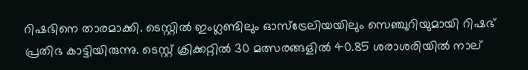റിഷഭിനെ താരമാക്കി. ടെസ്റ്റില്‍ ഇംഗ്ലണ്ടിലും ഓസ്‌ട്രേലിയയിലും സെഞ്ചുറിയുമായി റിഷഭ് പ്രതിഭ കാട്ടിയിരുന്നു. ടെസ്റ്റ് ക്രിക്കറ്റില്‍ 30 മത്സരങ്ങളില്‍ 40.85 ശരാശരിയില്‍ നാല്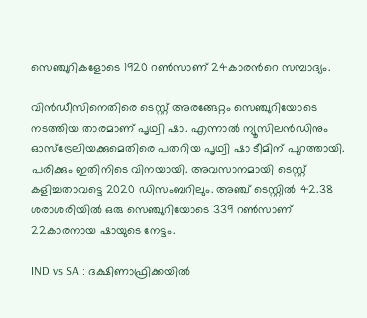സെഞ്ചുറികളോടെ 1920 റണ്‍സാണ് 24കാരന്‍റെ സമ്പാദ്യം.

വിന്‍ഡീസിനെതിരെ ടെസ്റ്റ് അരങ്ങേറ്റം സെഞ്ചുറിയോടെ നടത്തിയ താരമാണ് പൃഥ്വി ഷാ. എന്നാല്‍ ന്യൂസിലന്‍ഡിനും ഓസ്‌ട്രേലിയക്കുമെതിരെ പതറിയ പൃഥ്വി ഷാ ടീമിന് പുറത്തായി. പരിക്കും ഇതിനിടെ വിനയായി. അവസാനമായി ടെസ്റ്റ് കളിച്ചതാവട്ടെ 2020 ഡിസംബറിലും. അഞ്ച് ടെസ്റ്റില്‍ 42.38 ശരാശരിയില്‍ ഒരു സെഞ്ചുറിയോടെ 339 റണ്‍സാണ് 22കാരനായ ഷായുടെ നേട്ടം.

IND vs SA : ദക്ഷിണാഫ്രിക്കയില്‍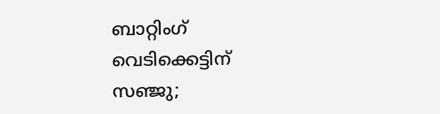ബാറ്റിംഗ് വെടിക്കെട്ടിന് സഞ്ജു;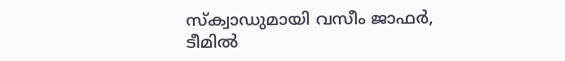സ്‌ക്വാഡുമായി വസീം ജാഫര്‍, ടീമില്‍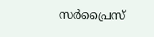സര്‍പ്രൈസ്